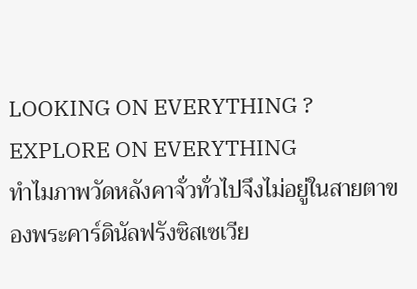LOOKING ON EVERYTHING ?
EXPLORE ON EVERYTHING
ทำไมภาพวัดหลังคาจั่วทั่วไปจึงไม่อยู่ในสายตาของพระคาร์ดินัลฟรังซิสเซเวีย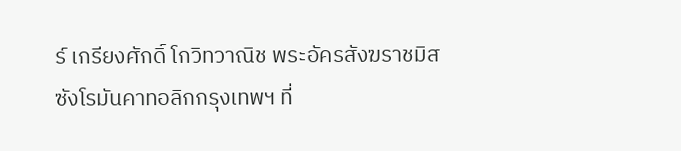ร์ เกรียงศักดิ์ โกวิทวาณิช พระอัครสังฆราชมิสซังโรมันคาทอลิกกรุงเทพฯ ที่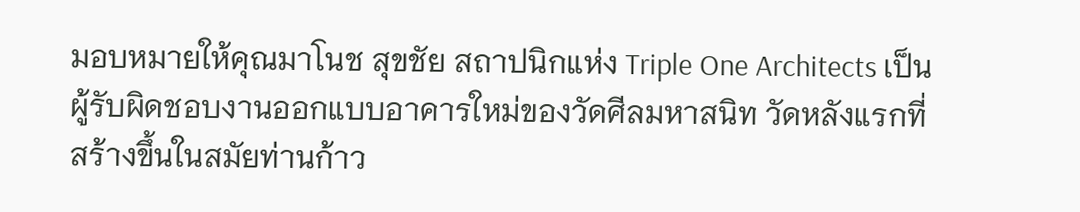มอบหมายให้คุณมาโนช สุขชัย สถาปนิกแห่ง Triple One Architects เป็นผู้รับผิดชอบงานออกแบบอาคารใหม่ของวัดศีลมหาสนิท วัดหลังแรกที่สร้างขึ้นในสมัยท่านก้าว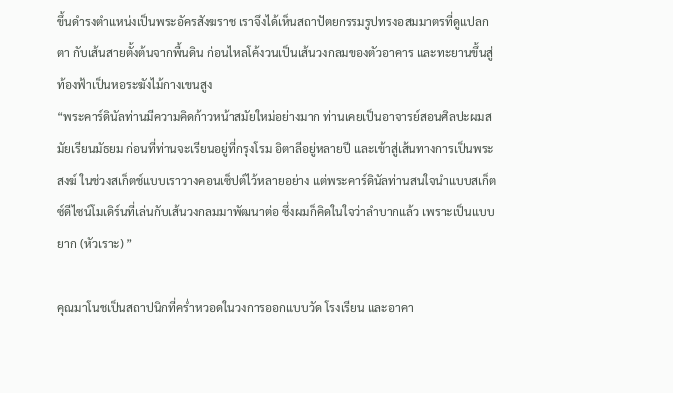ขึ้นดำรงตำแหน่งเป็นพระอัครสังฆราช เราจึงได้เห็นสถาปัตยกรรมรูปทรงอสมมาตรที่ดูแปลกตา กับเส้นสายตั้งต้นจากพื้นดิน ก่อนไหลโค้งวนเป็นเส้นวงกลมของตัวอาคาร และทะยานขึ้นสู่ท้องฟ้าเป็นหอระฆังไม้กางเขนสูง
“พระคาร์ดินัลท่านมีความคิดก้าวหน้าสมัยใหม่อย่างมาก ท่านเคยเป็นอาจารย์สอนศิลปะผมสมัยเรียนมัธยม ก่อนที่ท่านจะเรียนอยู่ที่กรุงโรม อิตาลีอยู่หลายปี และเข้าสู่เส้นทางการเป็นพระสงฆ์ ในช่วงสเก็ตช์แบบเราวางคอนเซ็ปต์ไว้หลายอย่าง แต่พระคาร์ดินัลท่านสนใจนำแบบสเก็ตซ์ดีไซน์โมเดิร์นที่เล่นกับเส้นวงกลมมาพัฒนาต่อ ซึ่งผมก็คิดในใจว่าลำบากแล้ว เพราะเป็นแบบยาก (หัวเราะ) ”

คุณมาโนชเป็นสถาปนิกที่คร่ำหวอดในวงการออกแบบวัด โรงเรียน และอาคา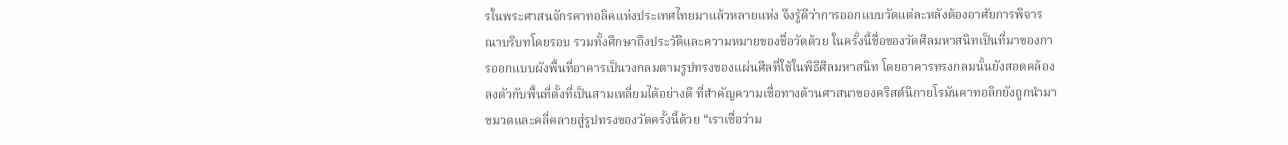รในพระศาสนจักรคาทอลิคแห่งประเทศไทยมาแล้วหลายแห่ง จึงรู้ดีว่าการออกแบบวัดแต่ละหลังต้องอาศัยการพิจารณาบริบทโดยรอบ รวมทั้งศึกษาถึงประวัติและความหมายของชื่อวัดด้วย ในครั้งนี้ชื่อของวัดศีลมหาสนิทเป็นที่มาของการออกแบบผังพื้นที่อาคารเป็นวงกลมตามรูปทรงของแผ่นศีลที่ใช้ในพิธีศีลมหาสนิท โดยอาคารทรงกลมนั้นยังสอดคล้องลงตัวกับพื้นที่ตั้งที่เป็นสามเหลี่ยมได้อย่างดี ที่สำคัญความเชื่อทางด้านศาสนาของคริสต์นิกายโรมันคาทอลิกยังถูกนำมาขมวดและคลี่คลายสู่รูปทรงของวัดครั้งนี้ด้วย “เราเชื่อว่าม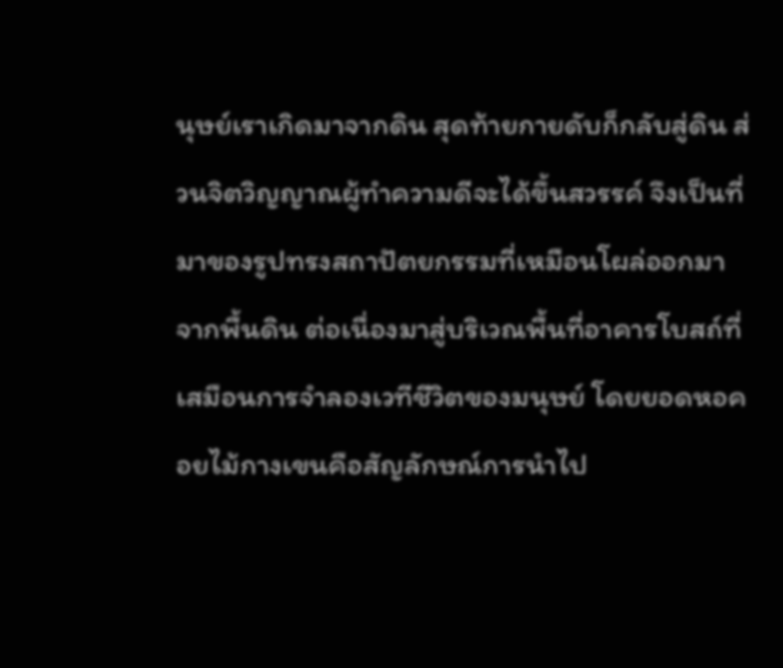นุษย์เราเกิดมาจากดิน สุดท้ายกายดับก็กลับสู่ดิน ส่วนจิตวิญญาณผู้ทำความดีจะได้ขึ้นสวรรค์ จึงเป็นที่มาของรูปทรงสถาปัตยกรรมที่เหมือนโผล่ออกมาจากพื้นดิน ต่อเนื่องมาสู่บริเวณพื้นที่อาคารโบสถ์ที่เสมือนการจำลองเวทีชีวิตของมนุษย์ โดยยอดหอคอยไม้กางเขนคือสัญลักษณ์การนำไป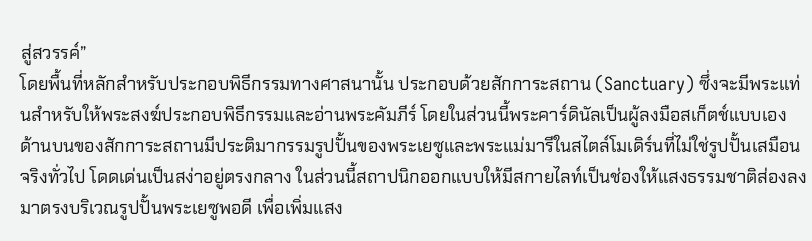สู่สวรรค์”
โดยพื้นที่หลักสำหรับประกอบพิธีกรรมทางศาสนานั้น ประกอบด้วยสักการะสถาน (Sanctuary) ซึ่งจะมีพระแท่นสำหรับให้พระสงฆ์ประกอบพิธีกรรมและอ่านพระคัมภีร์ โดยในส่วนนี้พระคาร์ดินัลเป็นผู้ลงมือสเก็ตช์แบบเอง ด้านบนของสักการะสถานมีประติมากรรมรูปปั้นของพระเยซูและพระแม่มารีในสไตล์โมเดิร์นที่ไม่ใช่รูปปั้นเสมือนจริงทั่วไป โดดเด่นเป็นสง่าอยู่ตรงกลาง ในส่วนนี้สถาปนิกออกแบบให้มีสกายไลท์เป็นช่องให้แสงธรรมชาติส่องลงมาตรงบริเวณรูปปั้นพระเยซูพอดี เพื่อเพิ่มแสง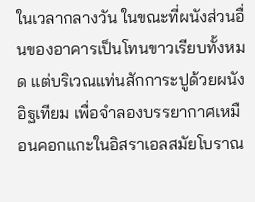ในเวลากลางวัน ในขณะที่ผนังส่วนอื่นของอาคารเป็นโทนขาวเรียบทั้งหมด แต่บริเวณแท่นสักการะปูด้วยผนังอิฐเทียม เพื่อจำลองบรรยากาศเหมือนคอกแกะในอิสราเอลสมัยโบราณ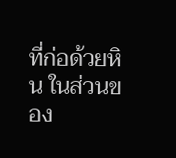ที่ก่อด้วยหิน ในส่วนของ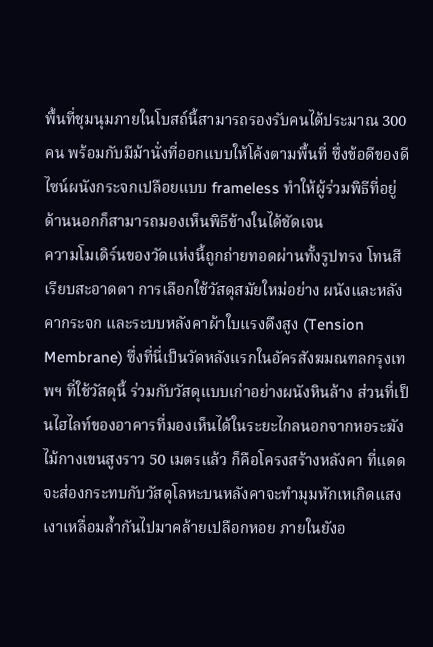พื้นที่ชุมนุมภายในโบสถ์นี้สามารถรองรับคนได้ประมาณ 300 คน พร้อมกับมีม้านั่งที่ออกแบบให้โค้งตามพื้นที่ ซึ่งข้อดีของดีไซน์ผนังกระจกเปลือยแบบ frameless ทำให้ผู้ร่วมพิธีที่อยู่ด้านนอกก็สามารถมองเห็นพิธีข้างในได้ชัดเจน
ความโมเดิร์นของวัดแห่งนี้ถูกถ่ายทอดผ่านทั้งรูปทรง โทนสีเรียบสะอาดตา การเลือกใช้วัสดุสมัยใหม่อย่าง ผนังและหลังคากระจก และระบบหลังคาผ้าใบแรงดึงสูง (Tension Membrane) ซึ่งที่นี่เป็นวัดหลังแรกในอัครสังฆมณฑลกรุงเทพฯ ที่ใช้วัสดุนี้ ร่วมกับวัสดุแบบเก่าอย่างผนังหินล้าง ส่วนที่เป็นไฮไลท์ของอาคารที่มองเห็นได้ในระยะไกลนอกจากหอระฆังไม้กางเขนสูงราว 50 เมตรแล้ว ก็คือโครงสร้างหลังคา ที่แดดจะส่องกระทบกับวัสดุโลหะบนหลังคาจะทำมุมหักเหเกิดแสงเงาเหลื่อมล้ำกันไปมาคล้ายเปลือกหอย ภายในยังอ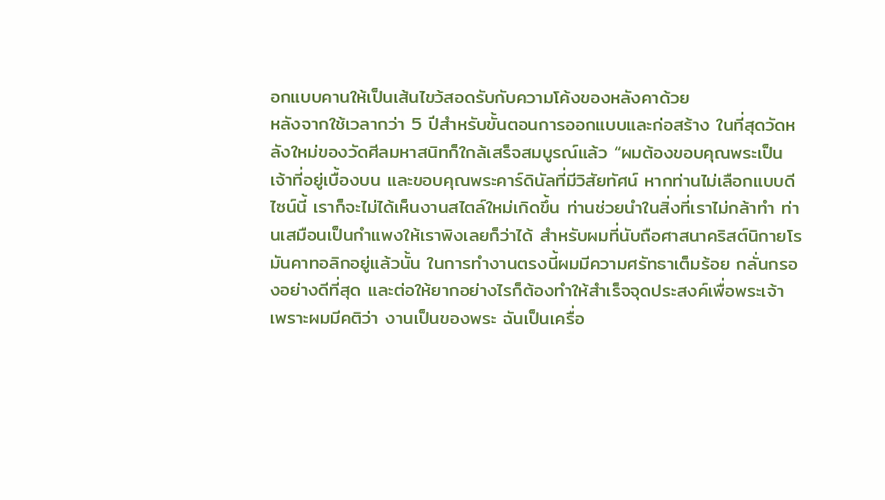อกแบบคานให้เป็นเส้นไขว้สอดรับกับความโค้งของหลังคาด้วย
หลังจากใช้เวลากว่า 5 ปีสำหรับขั้นตอนการออกแบบและก่อสร้าง ในที่สุดวัดหลังใหม่ของวัดศีลมหาสนิทก็ใกล้เสร็จสมบูรณ์แล้ว “ผมต้องขอบคุณพระเป็นเจ้าที่อยู่เบื้องบน และขอบคุณพระคาร์ดินัลที่มีวิสัยทัศน์ หากท่านไม่เลือกแบบดีไซน์นี้ เราก็จะไม่ได้เห็นงานสไตล์ใหม่เกิดขึ้น ท่านช่วยนำในสิ่งที่เราไม่กล้าทำ ท่านเสมือนเป็นกำแพงให้เราพิงเลยก็ว่าได้ สำหรับผมที่นับถือศาสนาคริสต์นิกายโรมันคาทอลิกอยู่แล้วนั้น ในการทำงานตรงนี้ผมมีความศรัทธาเต็มร้อย กลั่นกรองอย่างดีที่สุด และต่อให้ยากอย่างไรก็ต้องทำให้สำเร็จจุดประสงค์เพื่อพระเจ้า เพราะผมมีคติว่า งานเป็นของพระ ฉันเป็นเครื่อ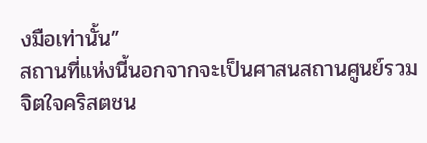งมือเท่านั้น”
สถานที่แห่งนี้นอกจากจะเป็นศาสนสถานศูนย์รวมจิตใจคริสตชน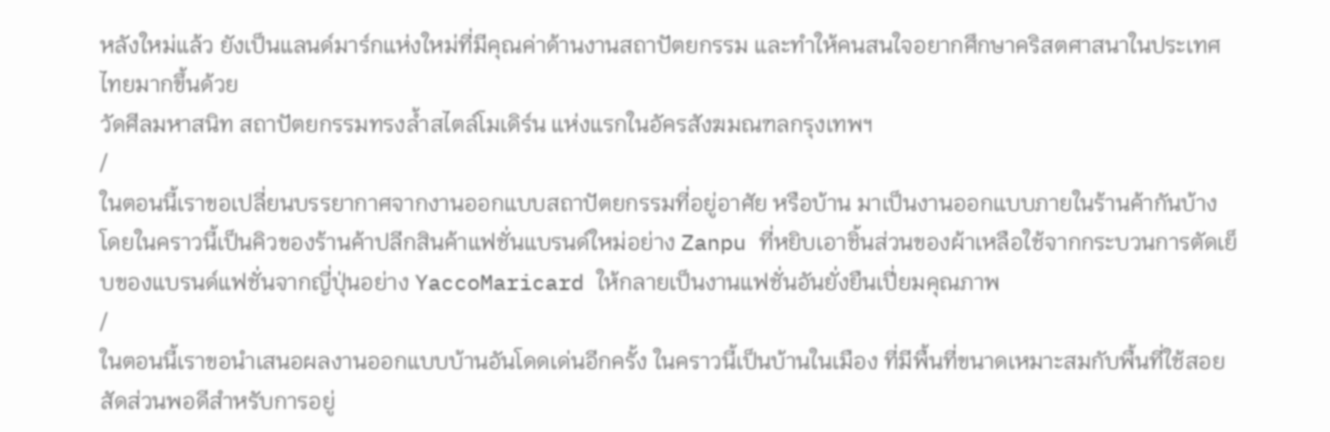หลังใหม่แล้ว ยังเป็นแลนด์มาร์กแห่งใหม่ที่มีคุณค่าด้านงานสถาปัตยกรรม และทำให้คนสนใจอยากศึกษาคริสตศาสนาในประเทศไทยมากขึ้นด้วย
วัดศีลมหาสนิท สถาปัตยกรรมทรงล้ำสไตล์โมเดิร์น แห่งแรกในอัครสังฆมณฑลกรุงเทพฯ
/
ในตอนนี้เราขอเปลี่ยนบรรยากาศจากงานออกแบบสถาปัตยกรรมที่อยู่อาศัย หรือบ้าน มาเป็นงานออกแบบภายในร้านค้ากันบ้าง โดยในคราวนี้เป็นคิวของร้านค้าปลีกสินค้าแฟชั่นแบรนด์ใหม่อย่าง Zanpu ที่หยิบเอาชิ้นส่วนของผ้าเหลือใช้จากกระบวนการตัดเย็บของแบรนด์แฟชั่นจากญี่ปุ่นอย่าง YaccoMaricard ให้กลายเป็นงานแฟชั่นอันยั่งยืนเปี่ยมคุณภาพ
/
ในตอนนี้เราขอนำเสนอผลงานออกแบบบ้านอันโดดเด่นอีกครั้ง ในคราวนี้เป็นบ้านในเมือง ที่มีพื้นที่ขนาดเหมาะสมกับพื้นที่ใช้สอย สัดส่วนพอดีสำหรับการอยู่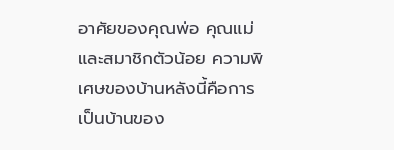อาศัยของคุณพ่อ คุณแม่ และสมาชิกตัวน้อย ความพิเศษของบ้านหลังนี้คือการเป็นบ้านของ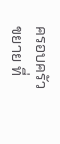ครอบครัวขยาย ที่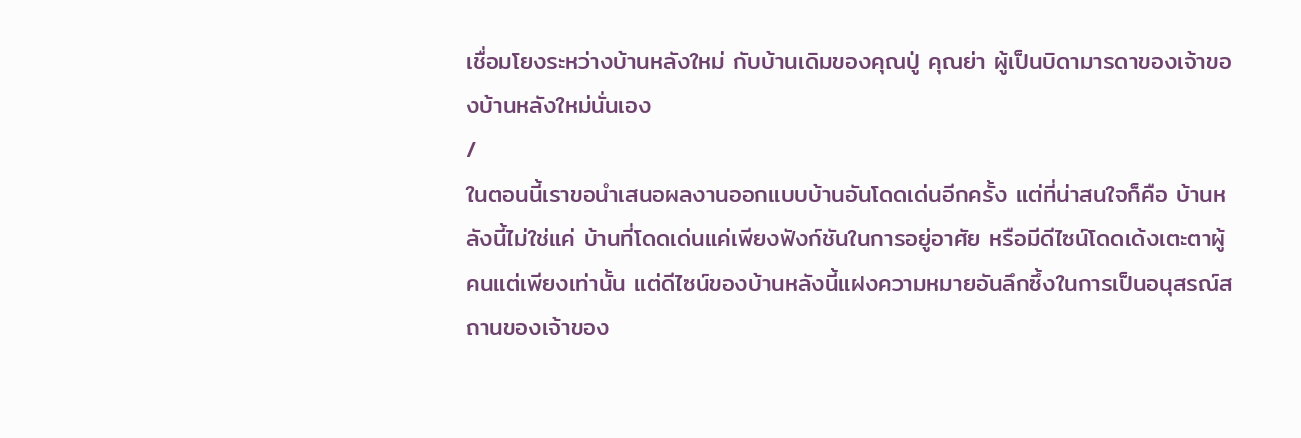เชื่อมโยงระหว่างบ้านหลังใหม่ กับบ้านเดิมของคุณปู่ คุณย่า ผู้เป็นบิดามารดาของเจ้าของบ้านหลังใหม่นั่นเอง
/
ในตอนนี้เราขอนำเสนอผลงานออกแบบบ้านอันโดดเด่นอีกครั้ง แต่ที่น่าสนใจก็คือ บ้านหลังนี้ไม่ใช่แค่ บ้านที่โดดเด่นแค่เพียงฟังก์ชันในการอยู่อาศัย หรือมีดีไซน์โดดเด้งเตะตาผู้คนแต่เพียงเท่านั้น แต่ดีไซน์ของบ้านหลังนี้แฝงความหมายอันลึกซึ้งในการเป็นอนุสรณ์สถานของเจ้าของ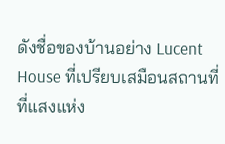ดังชื่อของบ้านอย่าง Lucent House ที่เปรียบเสมือนสถานที่ ที่แสงแห่ง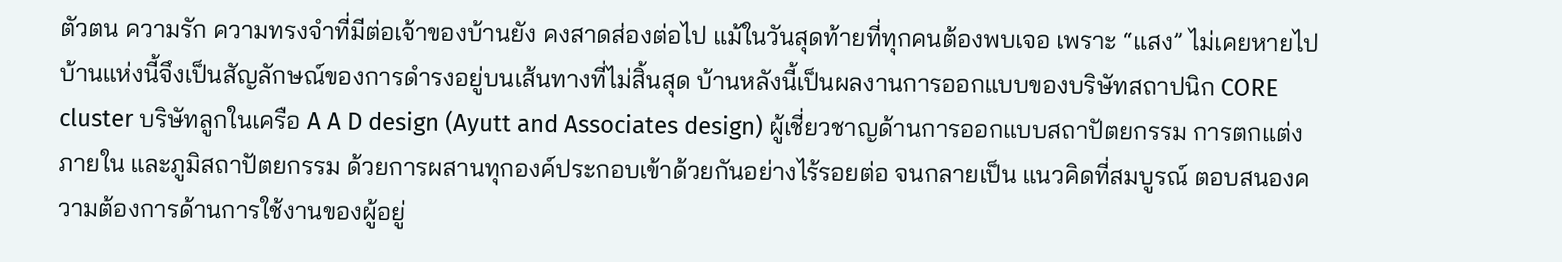ตัวตน ความรัก ความทรงจำที่มีต่อเจ้าของบ้านยัง คงสาดส่องต่อไป แม้ในวันสุดท้ายที่ทุกคนต้องพบเจอ เพราะ “แสง” ไม่เคยหายไป บ้านแห่งนี้จึงเป็นสัญลักษณ์ของการดำรงอยู่บนเส้นทางที่ไม่สิ้นสุด บ้านหลังนี้เป็นผลงานการออกแบบของบริษัทสถาปนิก CORE cluster บริษัทลูกในเครือ A A D design (Ayutt and Associates design) ผู้เชี่ยวชาญด้านการออกแบบสถาปัตยกรรม การตกแต่ง ภายใน และภูมิสถาปัตยกรรม ด้วยการผสานทุกองค์ประกอบเข้าด้วยกันอย่างไร้รอยต่อ จนกลายเป็น แนวคิดที่สมบูรณ์ ตอบสนองความต้องการด้านการใช้งานของผู้อยู่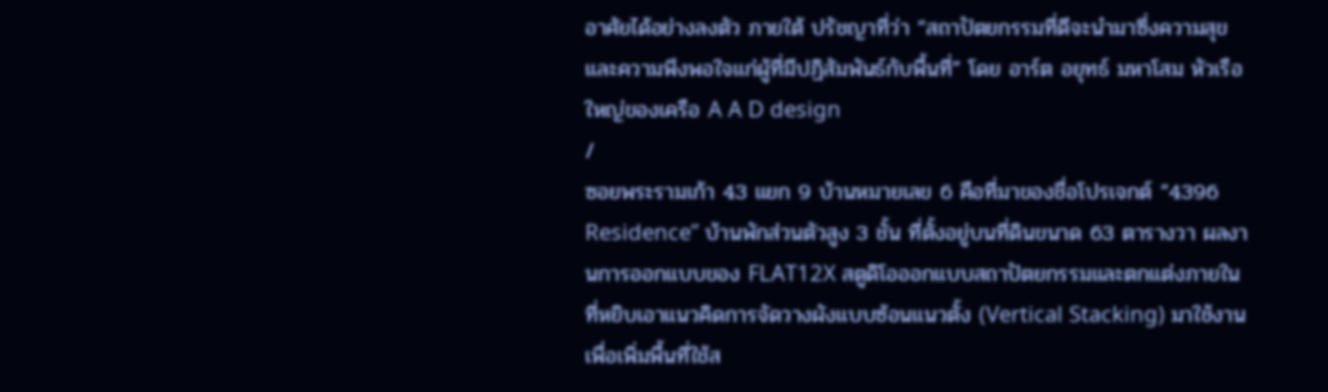อาศัยได้อย่างลงตัว ภายใต้ ปรัชญาที่ว่า “สถาปัตยกรรมที่ดีจะนำมาซึ่งความสุขและความพึงพอใจแก่ผู้ที่มีปฏิสัมพันธ์กับพื้นที่” โดย อาร์ต อยุทธ์ มหาโสม หัวเรือใหญ่ของเครือ A A D design
/
ซอยพระรามเก้า 43 แยก 9 บ้านหมายเลข 6 คือที่มาของชื่อโปรเจกต์ “4396 Residence” บ้านพักส่วนตัวสูง 3 ชั้น ที่ตั้งอยู่บนที่ดินขนาด 63 ตารางวา ผลงานการออกแบบของ FLAT12X สตูดิโอออกแบบสถาปัตยกรรมและตกแต่งภายใน ที่หยิบเอาแนวคิดการจัดวางผังแบบซ้อนแนวตั้ง (Vertical Stacking) มาใช้งานเพื่อเพิ่มพื้นที่ใช้ส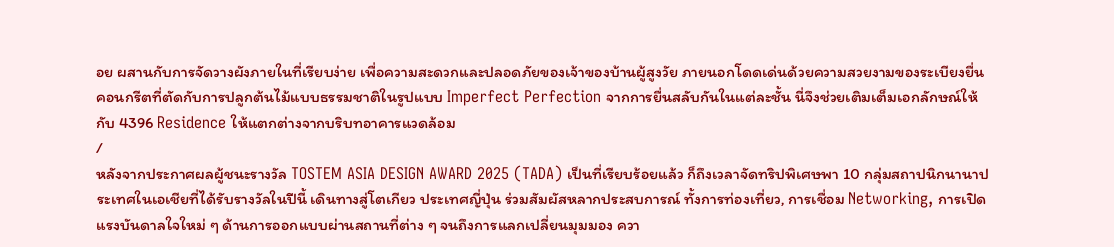อย ผสานกับการจัดวางผังภายในที่เรียบง่าย เพื่อความสะดวกและปลอดภัยของเจ้าของบ้านผู้สูงวัย ภายนอกโดดเด่นด้วยความสวยงามของระเบียงยื่นคอนกรีตที่ตัดกับการปลูกต้นไม้แบบธรรมชาติในรูปแบบ Imperfect Perfection จากการยื่นสลับกันในแต่ละชั้น นี่จึงช่วยเติมเต็มเอกลักษณ์ให้กับ 4396 Residence ให้แตกต่างจากบริบทอาคารแวดล้อม
/
หลังจากประกาศผลผู้ชนะรางวัล TOSTEM ASIA DESIGN AWARD 2025 (TADA) เป็นที่เรียบร้อยแล้ว ก็ถึงเวลาจัดทริปพิเศษพา 10 กลุ่มสถาปนิกนานาประเทศในเอเชียที่ได้รับรางวัลในปีนี้ เดินทางสู่โตเกียว ประเทศญี่ปุ่น ร่วมสัมผัสหลากประสบการณ์ ทั้งการท่องเที่ยว, การเชื่อม Networking, การเปิดแรงบันดาลใจใหม่ ๆ ด้านการออกแบบผ่านสถานที่ต่าง ๆ จนถึงการแลกเปลี่ยนมุมมอง ควา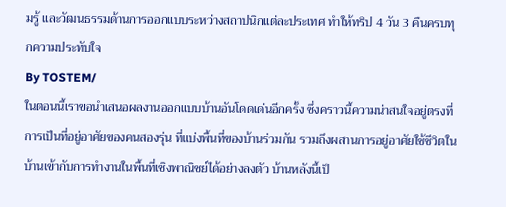มรู้ และวัฒนธรรมด้านการออกแบบระหว่างสถาปนิกแต่ละประเทศ ทำให้ทริป 4 วัน 3 คืนครบทุกความประทับใจ
By TOSTEM/
ในตอนนี้เราขอนำเสนอผลงานออกแบบบ้านอันโดดเด่นอีกครั้ง ซึ่งคราวนี้ความน่าสนใจอยู่ตรงที่การเป็นที่อยู่อาศัยของคนสองรุ่น ที่แบ่งพื้นที่ของบ้านร่วมกัน รวมถึงผสานการอยู่อาศัยใช้ชีวิตในบ้านเข้ากับการทำงานในพื้นที่เชิงพาณิชย์ได้อย่างลงตัว บ้านหลังนี้เป็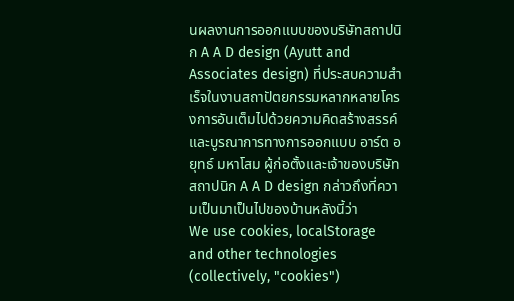นผลงานการออกแบบของบริษัทสถาปนิก A A D design (Ayutt and Associates design) ที่ประสบความสำเร็จในงานสถาปัตยกรรมหลากหลายโครงการอันเต็มไปด้วยความคิดสร้างสรรค์และบูรณาการทางการออกแบบ อาร์ต อยุทธ์ มหาโสม ผู้ก่อตั้งและเจ้าของบริษัทสถาปนิก A A D design กล่าวถึงที่ความเป็นมาเป็นไปของบ้านหลังนี้ว่า
We use cookies, localStorage and other technologies (collectively, "cookies")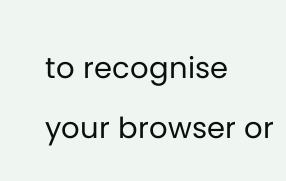to recognise your browser or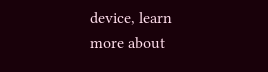device, learn more about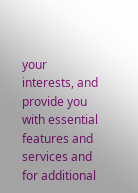your interests, and provide you with essential features and services and for additional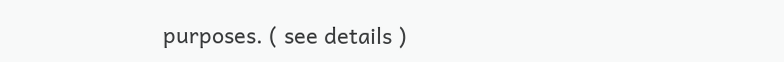purposes. ( see details )